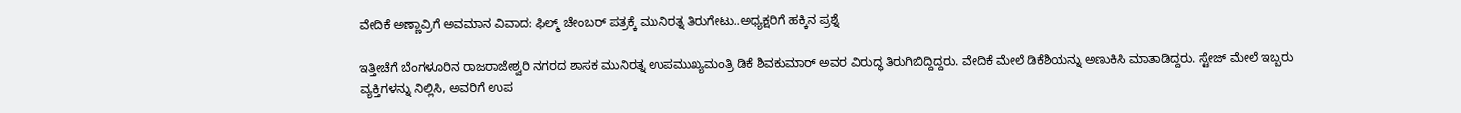ವೇದಿಕೆ ಅಣ್ಣಾವ್ರಿಗೆ ಅವಮಾನ ವಿವಾದ: ಫಿಲ್ಮ್ ಚೇಂಬರ್ ಪತ್ರಕ್ಕೆ ಮುನಿರತ್ನ ತಿರುಗೇಟು..ಅಧ್ಯಕ್ಷರಿಗೆ ಹಕ್ಕಿನ ಪ್ರಶ್ನೆ

ಇತ್ತೀಚೆಗೆ ಬೆಂಗಳೂರಿನ ರಾಜರಾಜೇಶ್ವರಿ ನಗರದ ಶಾಸಕ ಮುನಿರತ್ನ ಉಪಮುಖ್ಯಮಂತ್ರಿ ಡಿಕೆ ಶಿವಕುಮಾರ್ ಅವರ ವಿರುದ್ಧ ತಿರುಗಿಬಿದ್ದಿದ್ದರು. ವೇದಿಕೆ ಮೇಲೆ ಡಿಕೆಶಿಯನ್ನು ಅಣುಕಿಸಿ ಮಾತಾಡಿದ್ದರು. ಸ್ಟೇಜ್‌ ಮೇಲೆ ಇಬ್ಬರು ವ್ಯಕ್ತಿಗಳನ್ನು ನಿಲ್ಲಿಸಿ, ಅವರಿಗೆ ಉಪ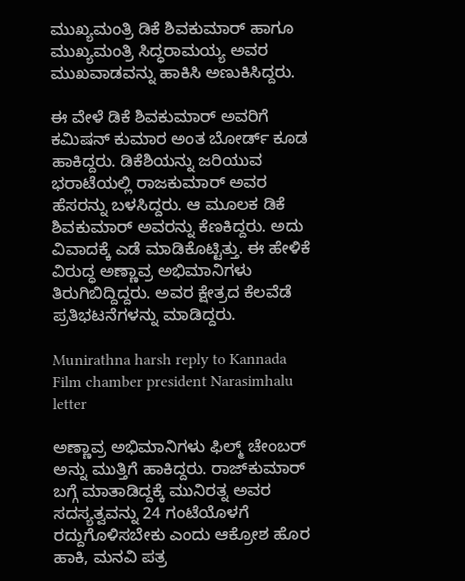ಮುಖ್ಯಮಂತ್ರಿ ಡಿಕೆ ಶಿವಕುಮಾರ್ ಹಾಗೂ ಮುಖ್ಯಮಂತ್ರಿ ಸಿದ್ಧರಾಮಯ್ಯ ಅವರ ಮುಖವಾಡವನ್ನು ಹಾಕಿಸಿ ಅಣುಕಿಸಿದ್ದರು.

ಈ ವೇಳೆ ಡಿಕೆ ಶಿವಕುಮಾರ್ ಅವರಿಗೆ ಕಮಿಷನ್ ಕುಮಾರ ಅಂತ ಬೋರ್ಡ್ ಕೂಡ ಹಾಕಿದ್ದರು. ಡಿಕೆಶಿಯನ್ನು ಜರಿಯುವ ಭರಾಟೆಯಲ್ಲಿ ರಾಜಕುಮಾರ್ ಅವರ ಹೆಸರನ್ನು ಬಳಸಿದ್ದರು. ಆ ಮೂಲಕ ಡಿಕೆ ಶಿವಕುಮಾರ್ ಅವರನ್ನು ಕೆಣಕಿದ್ದರು. ಅದು ವಿವಾದಕ್ಕೆ ಎಡೆ ಮಾಡಿಕೊಟ್ಟಿತ್ತು. ಈ ಹೇಳಿಕೆ ವಿರುದ್ಧ ಅಣ್ಣಾವ್ರ ಅಭಿಮಾನಿಗಳು ತಿರುಗಿಬಿದ್ದಿದ್ದರು. ಅವರ ಕ್ಷೇತ್ರದ ಕೆಲವೆಡೆ ಪ್ರತಿಭಟನೆಗಳನ್ನು ಮಾಡಿದ್ದರು.

Munirathna harsh reply to Kannada Film chamber president Narasimhalu letter

ಅಣ್ಣಾವ್ರ ಅಭಿಮಾನಿಗಳು ಫಿಲ್ಮ್ ಚೇಂಬರ್ ಅನ್ನು ಮುತ್ತಿಗೆ ಹಾಕಿದ್ದರು. ರಾಜ್‌ಕುಮಾರ್ ಬಗ್ಗೆ ಮಾತಾಡಿದ್ದಕ್ಕೆ ಮುನಿರತ್ನ ಅವರ ಸದಸ್ಯತ್ವವನ್ನು 24 ಗಂಟೆಯೊಳಗೆ ರದ್ದುಗೊಳಿಸಬೇಕು ಎಂದು ಆಕ್ರೋಶ ಹೊರ ಹಾಕಿ, ಮನವಿ ಪತ್ರ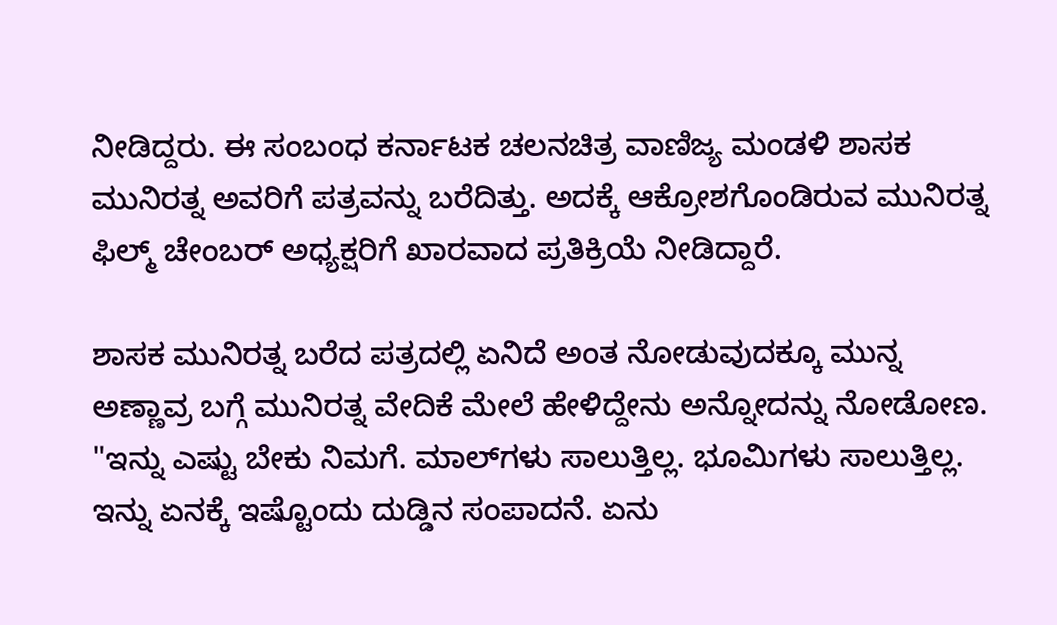ನೀಡಿದ್ದರು. ಈ ಸಂಬಂಧ ಕರ್ನಾಟಕ ಚಲನಚಿತ್ರ ವಾಣಿಜ್ಯ ಮಂಡಳಿ ಶಾಸಕ ಮುನಿರತ್ನ ಅವರಿಗೆ ಪತ್ರವನ್ನು ಬರೆದಿತ್ತು. ಅದಕ್ಕೆ ಆಕ್ರೋಶಗೊಂಡಿರುವ ಮುನಿರತ್ನ ಫಿಲ್ಮ್ ಚೇಂಬರ್ ಅಧ್ಯಕ್ಷರಿಗೆ ಖಾರವಾದ ಪ್ರತಿಕ್ರಿಯೆ ನೀಡಿದ್ದಾರೆ.

ಶಾಸಕ ಮುನಿರತ್ನ ಬರೆದ ಪತ್ರದಲ್ಲಿ ಏನಿದೆ ಅಂತ ನೋಡುವುದಕ್ಕೂ ಮುನ್ನ ಅಣ್ಣಾವ್ರ ಬಗ್ಗೆ ಮುನಿರತ್ನ ವೇದಿಕೆ ಮೇಲೆ ಹೇಳಿದ್ದೇನು ಅನ್ನೋದನ್ನು ನೋಡೋಣ. "ಇನ್ನು ಎಷ್ಟು ಬೇಕು ನಿಮಗೆ. ಮಾಲ್‌ಗಳು ಸಾಲುತ್ತಿಲ್ಲ. ಭೂಮಿಗಳು ಸಾಲುತ್ತಿಲ್ಲ. ಇನ್ನು ಏನಕ್ಕೆ ಇಷ್ಟೊಂದು ದುಡ್ಡಿನ ಸಂಪಾದನೆ. ಏನು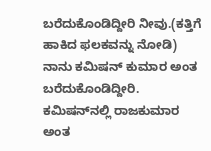ಬರೆದುಕೊಂಡಿದ್ದೀರಿ ನೀವು.(ಕತ್ತಿಗೆ ಹಾಕಿದ ಫಲಕವನ್ನು ನೋಡಿ) ನಾನು ಕಮಿಷನ್ ಕುಮಾರ ಅಂತ ಬರೆದುಕೊಂಡಿದ್ದೀರಿ. ಕಮಿಷನ್‌ನಲ್ಲಿ ರಾಜಕುಮಾರ ಅಂತ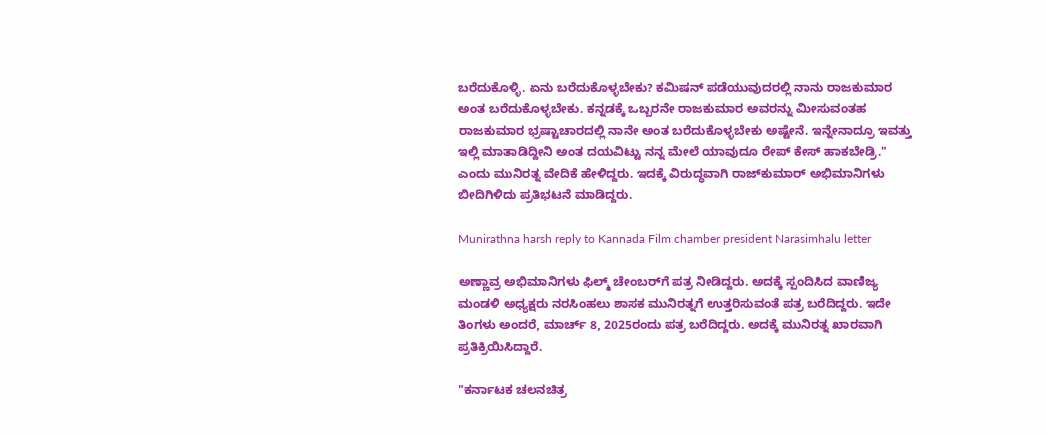ಬರೆದುಕೊಳ್ಳಿ. ಏನು ಬರೆದುಕೊಳ್ಳಬೇಕು? ಕಮಿಷನ್ ಪಡೆಯುವುದರಲ್ಲಿ ನಾನು ರಾಜಕುಮಾರ ಅಂತ ಬರೆದುಕೊಳ್ಳಬೇಕು. ಕನ್ನಡಕ್ಕೆ ಒಬ್ಬರನೇ ರಾಜಕುಮಾರ ಅವರನ್ನು ಮೀಸುವಂತಹ ರಾಜಕುಮಾರ ಭ್ರಷ್ಟಾಚಾರದಲ್ಲಿ ನಾನೇ ಅಂತ ಬರೆದುಕೊಳ್ಳಬೇಕು ಅಷ್ಟೇನೆ. ಇನ್ನೇನಾದ್ರೂ ಇವತ್ತು ಇಲ್ಲಿ ಮಾತಾಡಿದ್ದೀನಿ ಅಂತ ದಯವಿಟ್ಟು ನನ್ನ ಮೇಲೆ ಯಾವುದೂ ರೇಪ್ ಕೇಸ್ ಹಾಕಬೇಡ್ರಿ." ಎಂದು ಮುನಿರತ್ನ ವೇದಿಕೆ ಹೇಳಿದ್ದರು. ಇದಕ್ಕೆ ವಿರುದ್ಧವಾಗಿ ರಾಜ್‌ಕುಮಾರ್‌ ಅಭಿಮಾನಿಗಳು ಬೀದಿಗಿಳಿದು ಪ್ರತಿಭಟನೆ ಮಾಡಿದ್ದರು.

Munirathna harsh reply to Kannada Film chamber president Narasimhalu letter

ಅಣ್ಣಾವ್ರ ಅಭಿಮಾನಿಗಳು ಫಿಲ್ಮ್ ಚೇಂಬರ್‌ಗೆ ಪತ್ರ ನೀಡಿದ್ದರು. ಅದಕ್ಕೆ ಸ್ಪಂದಿಸಿದ ವಾಣಿಜ್ಯ ಮಂಡಳಿ ಅಧ್ಯಕ್ಷರು ನರಸಿಂಹಲು ಶಾಸಕ ಮುನಿರತ್ನಗೆ ಉತ್ತರಿಸುವಂತೆ ಪತ್ರ ಬರೆದಿದ್ದರು. ಇದೇ ತಿಂಗಳು ಅಂದರೆ, ಮಾರ್ಚ್ 8, 2025ರಂದು ಪತ್ರ ಬರೆದಿದ್ದರು. ಅದಕ್ಕೆ ಮುನಿರತ್ನ ಖಾರವಾಗಿ ಪ್ರತಿಕ್ರಿಯಿಸಿದ್ದಾರೆ.

"ಕರ್ನಾಟಕ ಚಲನಚಿತ್ರ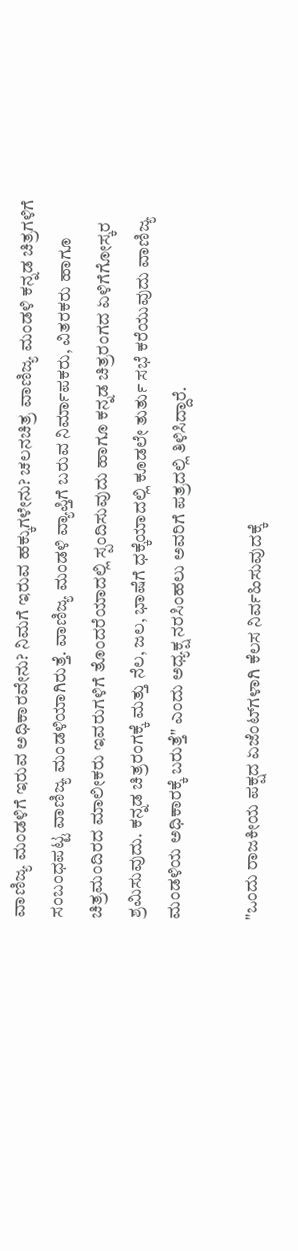ವಾಣಿಜ್ಯ ಮಂಡಳಿಗೆ ಇರುವ ಅಧಿಕಾರವೇನು? ನಿಮಗೆ ಇರುವ ಹಕ್ಕುಗಳೇನು? ಚಲನಚಿತ್ರ ವಾಣಿಜ್ಯ ಮಂಡಳಿ ಕನ್ನಡ ಚಿತ್ರಗಳಿಗೆ ಸಂಬಂಧಪಟ್ಟ ವಾಣಿಜ್ಯ ಮಂಡಳಿಯಾಗಿರುತ್ತೆ. ವಾಣಿಜ್ಯ ಮಂಡಳಿ ವ್ಯಾಪ್ತಿಗೆ ಬರುವ ನಿರ್ಮಾಪಕರು, ವಿತರಕರು ಹಾಗೂ ಚಿತ್ರಮಂದಿರದ ಮಾಲೀಕರು ಇವರುಗಳಿಗೆ ತೊಂದರೆಯಾದಲ್ಲಿ ಸ್ಪಂದಿಸುವುದು ಹಾಗೂ ಕನ್ನಡ ಚಿತ್ರರಂಗದ ಏಳಿಗೆಗೋಸ್ಕರ ಶ್ರಮಿಸುವುದು. ಕನ್ನಡ ಚಿತ್ರರಂಗಕ್ಕೆ ಮತ್ತು ನೆಲ, ಜಲ, ಭಾಷೆಗೆ ಧಕ್ಕೆಯಾದಲ್ಲಿ ಕೂಡಲೇ ತುರ್ತು ಸಭೆ ಕರೆಯುವುದು ವಾಣಿಜ್ಯ ಮಂಡಳಿಯ ಅಧಿಕಾರಕ್ಕೆ ಬರುತ್ತೆ" ಎಂದು ಅಧ್ಯಕ್ಷ ನರಸಿಂಹಲು ಅವರಿಗೆ ಪತ್ರದಲ್ಲಿ ತಿಳಿಸಿದ್ದಾರೆ.

"ಒಂದು ರಾಜಕೀಯ ಪಕ್ಷದ ಏಜೆಂಟ್‌ಗಳಾಗಿ ಕೆಲಸ ನಿರ್ವಹಿಸುವುದಕ್ಕೆ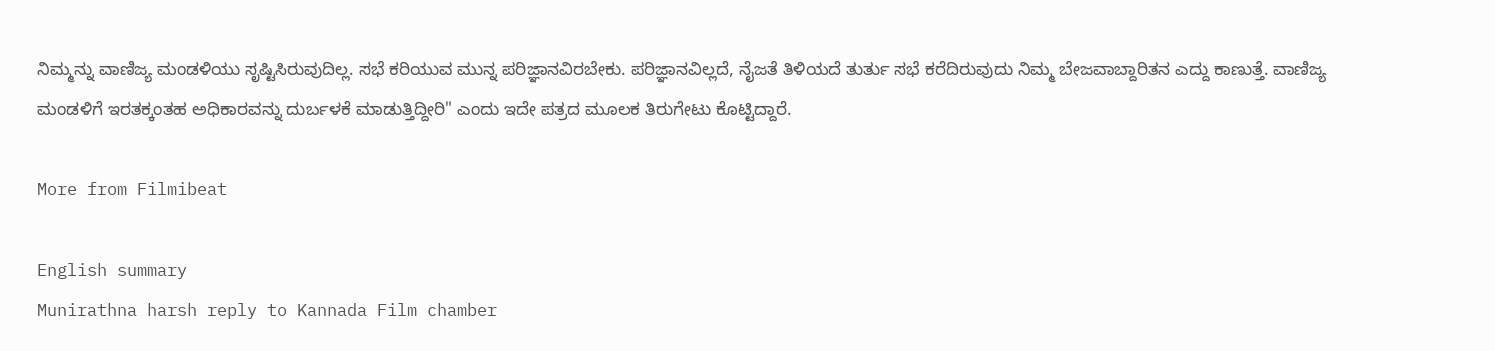ನಿಮ್ಮನ್ನು ವಾಣಿಜ್ಯ ಮಂಡಳಿಯು ಸೃಷ್ಟಿಸಿರುವುದಿಲ್ಲ. ಸಭೆ ಕರಿಯುವ ಮುನ್ನ ಪರಿಜ್ಞಾನವಿರಬೇಕು. ಪರಿಜ್ಞಾನವಿಲ್ಲದೆ, ನೈಜತೆ ತಿಳಿಯದೆ ತುರ್ತು ಸಭೆ ಕರೆದಿರುವುದು ನಿಮ್ಮ ಬೇಜವಾಬ್ದಾರಿತನ ಎದ್ದು ಕಾಣುತ್ತೆ. ವಾಣಿಜ್ಯ ಮಂಡಳಿಗೆ ಇರತಕ್ಕಂತಹ ಅಧಿಕಾರವನ್ನು ದುರ್ಬಳಕೆ ಮಾಡುತ್ತಿದ್ದೀರಿ" ಎಂದು ಇದೇ ಪತ್ರದ ಮೂಲಕ ತಿರುಗೇಟು ಕೊಟ್ಟಿದ್ದಾರೆ.

More from Filmibeat

English summary
Munirathna harsh reply to Kannada Film chamber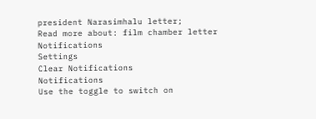president Narasimhalu letter;
Read more about: film chamber letter
Notifications
Settings
Clear Notifications
Notifications
Use the toggle to switch on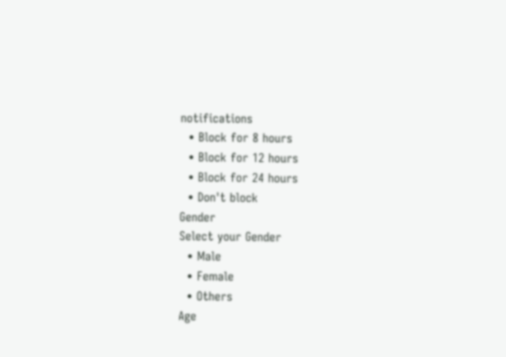notifications
  • Block for 8 hours
  • Block for 12 hours
  • Block for 24 hours
  • Don't block
Gender
Select your Gender
  • Male
  • Female
  • Others
Age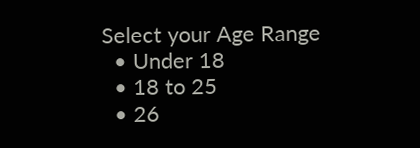Select your Age Range
  • Under 18
  • 18 to 25
  • 26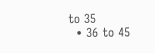to 35
  • 36 to 45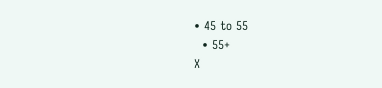• 45 to 55
  • 55+
X